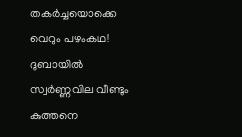തകർച്ചയൊക്കെ വെറും പഴംകഥ! ദുബായിൽ സ്വർണ്ണവില വീണ്ടും കുത്തനെ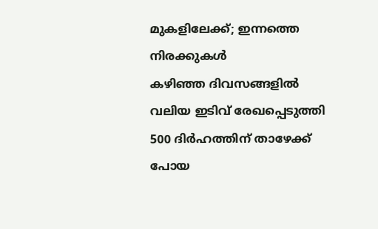മുകളിലേക്ക്; ഇന്നത്തെ നിരക്കുകൾ
കഴിഞ്ഞ ദിവസങ്ങളിൽ വലിയ ഇടിവ് രേഖപ്പെടുത്തി 500 ദിർഹത്തിന് താഴേക്ക് പോയ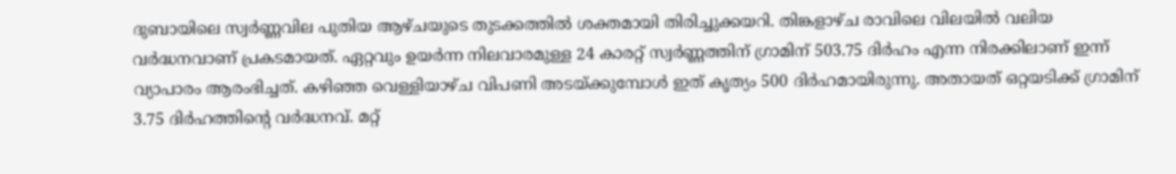ദുബായിലെ സ്വർണ്ണവില പുതിയ ആഴ്ചയുടെ തുടക്കത്തിൽ ശക്തമായി തിരിച്ചുക്കയറി. തിങ്കളാഴ്ച രാവിലെ വിലയിൽ വലിയ വർദ്ധനവാണ് പ്രകടമായത്. ഏറ്റവും ഉയർന്ന നിലവാരമുള്ള 24 കാരറ്റ് സ്വർണ്ണത്തിന് ഗ്രാമിന് 503.75 ദിർഹം എന്ന നിരക്കിലാണ് ഇന്ന് വ്യാപാരം ആരംഭിച്ചത്. കഴിഞ്ഞ വെള്ളിയാഴ്ച വിപണി അടയ്ക്കുമ്പോൾ ഇത് കൃത്യം 500 ദിർഹമായിരുന്നു. അതായത് ഒറ്റയടിക്ക് ഗ്രാമിന് 3.75 ദിർഹത്തിന്റെ വർദ്ധനവ്. മറ്റ്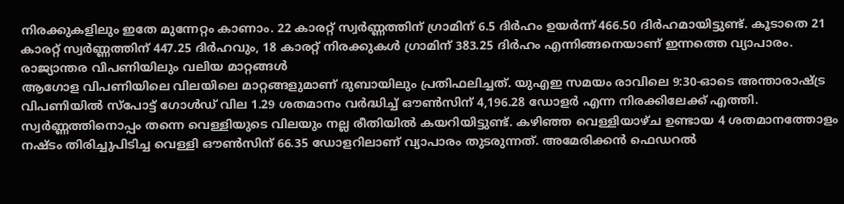നിരക്കുകളിലും ഇതേ മുന്നേറ്റം കാണാം. 22 കാരറ്റ് സ്വർണ്ണത്തിന് ഗ്രാമിന് 6.5 ദിർഹം ഉയർന്ന് 466.50 ദിർഹമായിട്ടുണ്ട്. കൂടാതെ 21 കാരറ്റ് സ്വർണ്ണത്തിന് 447.25 ദിർഹവും, 18 കാരറ്റ് നിരക്കുകൾ ഗ്രാമിന് 383.25 ദിർഹം എന്നിങ്ങനെയാണ് ഇന്നത്തെ വ്യാപാരം.
രാജ്യാന്തര വിപണിയിലും വലിയ മാറ്റങ്ങൾ
ആഗോള വിപണിയിലെ വിലയിലെ മാറ്റങ്ങളുമാണ് ദുബായിലും പ്രതിഫലിച്ചത്. യുഎഇ സമയം രാവിലെ 9:30-ഓടെ അന്താരാഷ്ട്ര വിപണിയിൽ സ്പോട്ട് ഗോൾഡ് വില 1.29 ശതമാനം വർദ്ധിച്ച് ഔൺസിന് 4,196.28 ഡോളർ എന്ന നിരക്കിലേക്ക് എത്തി. സ്വർണ്ണത്തിനൊപ്പം തന്നെ വെള്ളിയുടെ വിലയും നല്ല രീതിയിൽ കയറിയിട്ടുണ്ട്. കഴിഞ്ഞ വെള്ളിയാഴ്ച ഉണ്ടായ 4 ശതമാനത്തോളം നഷ്ടം തിരിച്ചുപിടിച്ച വെള്ളി ഔൺസിന് 66.35 ഡോളറിലാണ് വ്യാപാരം തുടരുന്നത്. അമേരിക്കൻ ഫെഡറൽ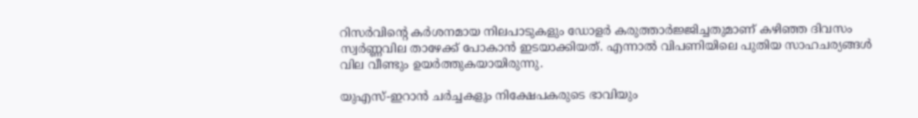റിസർവിന്റെ കർശനമായ നിലപാടുകളും ഡോളർ കരുത്താർജ്ജിച്ചതുമാണ് കഴിഞ്ഞ ദിവസം സ്വർണ്ണവില താഴേക്ക് പോകാൻ ഇടയാക്കിയത്. എന്നാൽ വിപണിയിലെ പുതിയ സാഹചര്യങ്ങൾ വില വീണ്ടും ഉയർത്തുകയായിരുന്നു.

യുഎസ്-ഇറാൻ ചർച്ചകളും നിക്ഷേപകരുടെ ഭാവിയും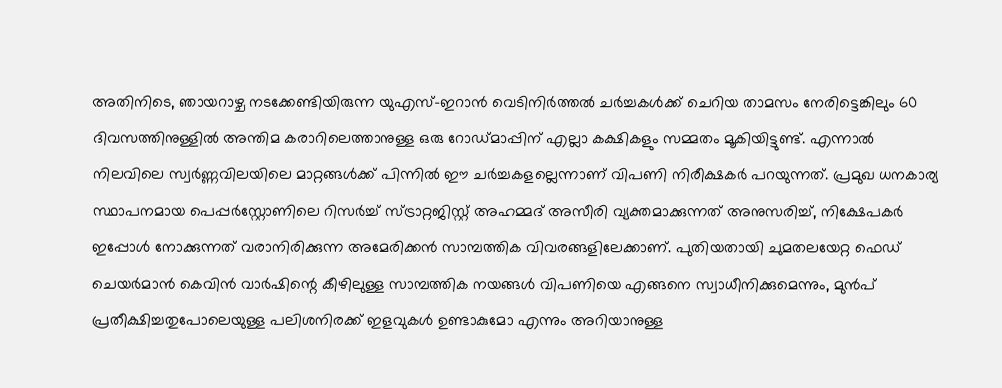അതിനിടെ, ഞായറാഴ്ച നടക്കേണ്ടിയിരുന്ന യുഎസ്-ഇറാൻ വെടിനിർത്തൽ ചർച്ചകൾക്ക് ചെറിയ താമസം നേരിട്ടെങ്കിലും 60 ദിവസത്തിനുള്ളിൽ അന്തിമ കരാറിലെത്താനുള്ള ഒരു റോഡ്മാപ്പിന് എല്ലാ കക്ഷികളും സമ്മതം മൂകിയിട്ടുണ്ട്. എന്നാൽ നിലവിലെ സ്വർണ്ണവിലയിലെ മാറ്റങ്ങൾക്ക് പിന്നിൽ ഈ ചർച്ചകളല്ലെന്നാണ് വിപണി നിരീക്ഷകർ പറയുന്നത്. പ്രമുഖ ധനകാര്യ സ്ഥാപനമായ പെപ്പർസ്റ്റോണിലെ റിസർച്ച് സ്ട്രാറ്റജിസ്റ്റ് അഹമ്മദ് അസീരി വ്യക്തമാക്കുന്നത് അനുസരിച്ച്, നിക്ഷേപകർ ഇപ്പോൾ നോക്കുന്നത് വരാനിരിക്കുന്ന അമേരിക്കൻ സാമ്പത്തിക വിവരങ്ങളിലേക്കാണ്. പുതിയതായി ചുമതലയേറ്റ ഫെഡ് ചെയർമാൻ കെവിൻ വാർഷിന്റെ കീഴിലുള്ള സാമ്പത്തിക നയങ്ങൾ വിപണിയെ എങ്ങനെ സ്വാധീനിക്കുമെന്നും, മുൻപ് പ്രതീക്ഷിച്ചതുപോലെയുള്ള പലിശനിരക്ക് ഇളവുകൾ ഉണ്ടാകുമോ എന്നും അറിയാനുള്ള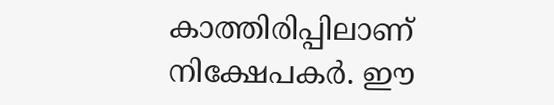കാത്തിരിപ്പിലാണ് നിക്ഷേപകർ. ഈ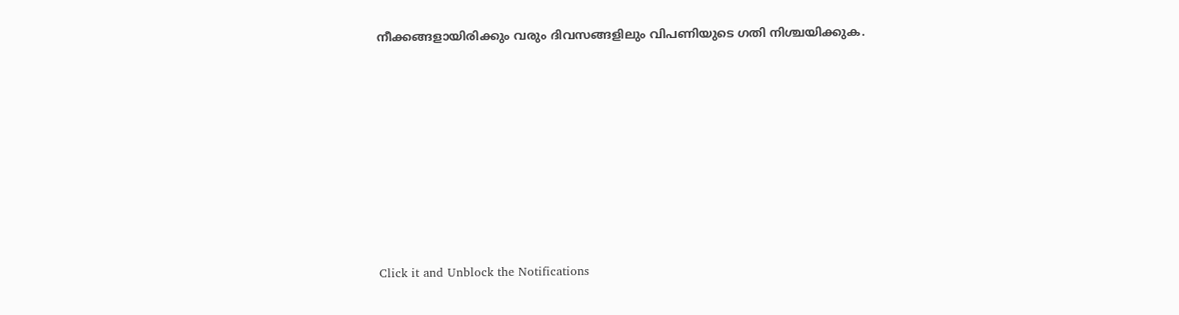നീക്കങ്ങളായിരിക്കും വരും ദിവസങ്ങളിലും വിപണിയുടെ ഗതി നിശ്ചയിക്കുക.












Click it and Unblock the Notifications